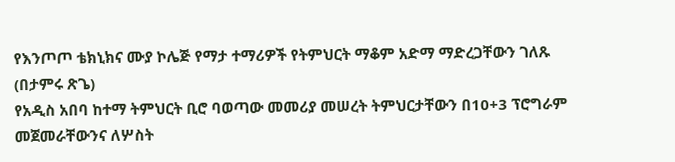የእንጦጦ ቴክኒክና ሙያ ኮሌጅ የማታ ተማሪዎች የትምህርት ማቆም አድማ ማድረጋቸውን ገለጹ
(በታምሩ ጽጌ)
የአዲስ አበባ ከተማ ትምህርት ቢሮ ባወጣው መመሪያ መሠረት ትምህርታቸውን በ10+3 ፕሮግራም መጀመራቸውንና ለሦስት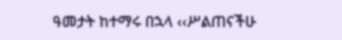ዓመታት ከተማሩ በኋላ ‹‹ሥልጠናችሁ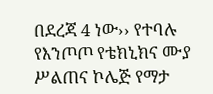በደረጃ 4 ነው›› የተባሉ የእንጦጦ የቴክኒክና ሙያ ሥልጠና ኮሌጅ የማታ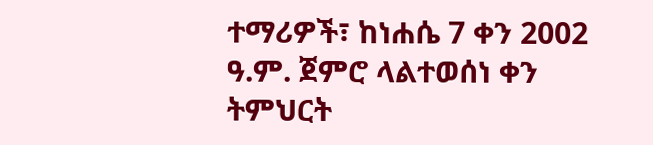ተማሪዎች፣ ከነሐሴ 7 ቀን 2002 ዓ.ም. ጀምሮ ላልተወሰነ ቀን ትምህርት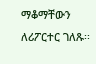ማቆማቸውን ለሪፖርተር ገለጹ፡፡